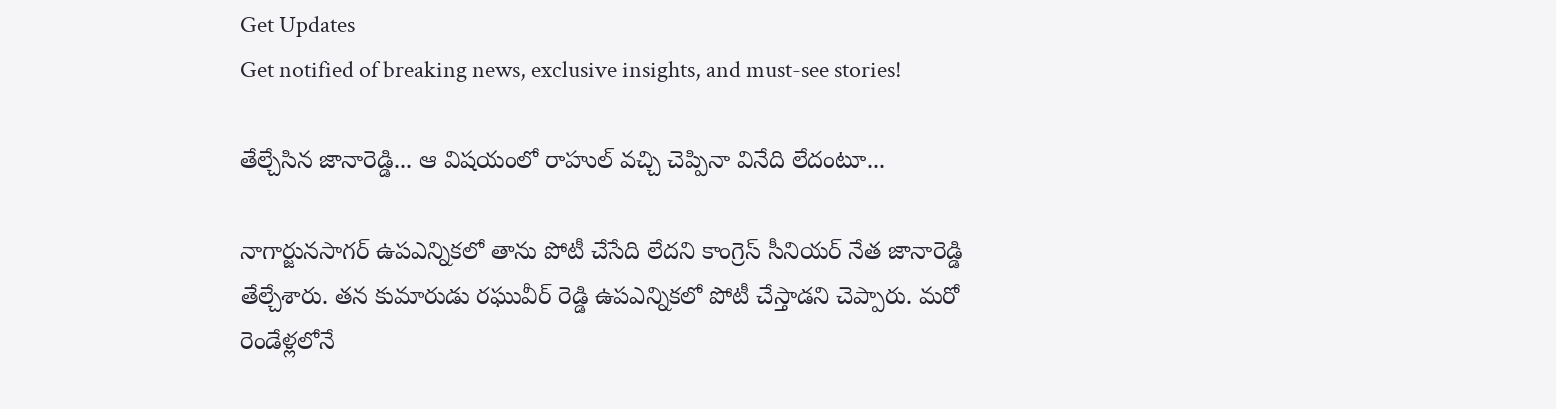Get Updates
Get notified of breaking news, exclusive insights, and must-see stories!

తేల్చేసిన జానారెడ్డి... ఆ విషయంలో రాహుల్ వచ్చి చెప్పినా వినేది లేదంటూ...

నాగార్జునసాగర్ ఉపఎన్నికలో తాను పోటీ చేసేది లేదని కాంగ్రెస్ సీనియర్ నేత జానారెడ్డి తేల్చేశారు. తన కుమారుడు రఘువీర్ రెడ్డి ఉపఎన్నికలో పోటీ చేస్తాడని చెప్పారు. మరో రెండేళ్లలోనే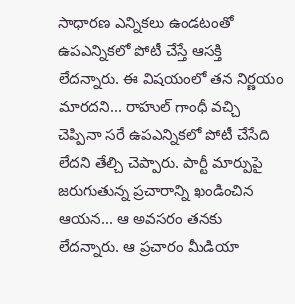సాధారణ ఎన్నికలు ఉండటంతో ఉపఎన్నికలో పోటీ చేస్తే ఆసక్తి లేదన్నారు. ఈ విషయంలో తన నిర్ణయం మారదని... రాహుల్ గాంధీ వచ్చి చెప్పినా సరే ఉపఎన్నికలో పోటీ చేసేది లేదని తేల్చి చెప్పారు. పార్టీ మార్పుపై జరుగుతున్న ప్రచారాన్ని ఖండించిన ఆయన... ఆ అవసరం తనకు లేదన్నారు. ఆ ప్రచారం మీడియా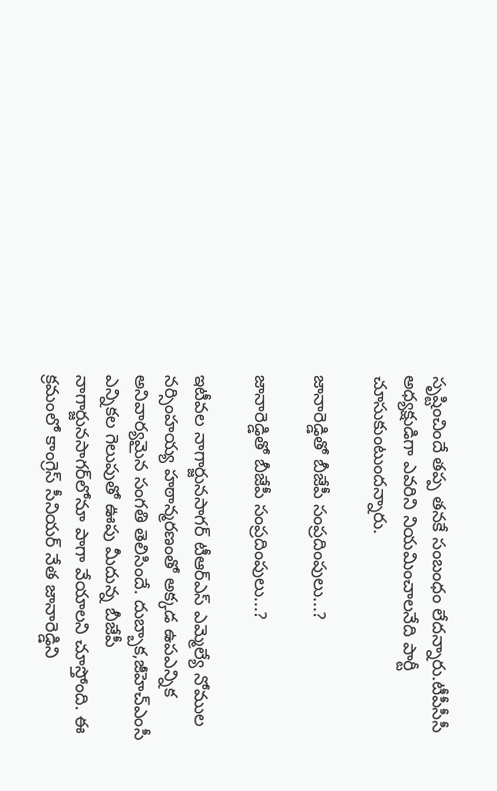సృష్టించిందే తప్ప తనకే సంబంధం లేదన్నారు.టీపీసీసీ అధ్యక్షుడిగా ఎవరిని నియమించాలనేది పార్టీ చూసుకుంటుందన్నారు.

జానారెడ్డితో బీజేపీ సంప్రదింపులు...?

జానారెడ్డితో బీజేపీ సంప్రదింపులు...?

ఇటీవల నాగార్జునసాగర్ టీఆర్ఎస్ ఎమ్మెల్యే నోముల నర్సింహయ్య హఠాన్మరణంతో అక్కడ ఉపఎన్నిక అనివార్యమైన సంగతి తెలిసిందే. దుబ్బాక,జీహెచ్ఎంసీ ఎన్నికల గెలుపుతో ఊపు మీదున్న బీజేపీ నాగార్జునసాగర్‌లోనూ పాగా వేయాలని చూస్తోంది. ఈ క్రమంలో కాంగ్రెస్ సీనియర్ నేత జానారెడ్డిని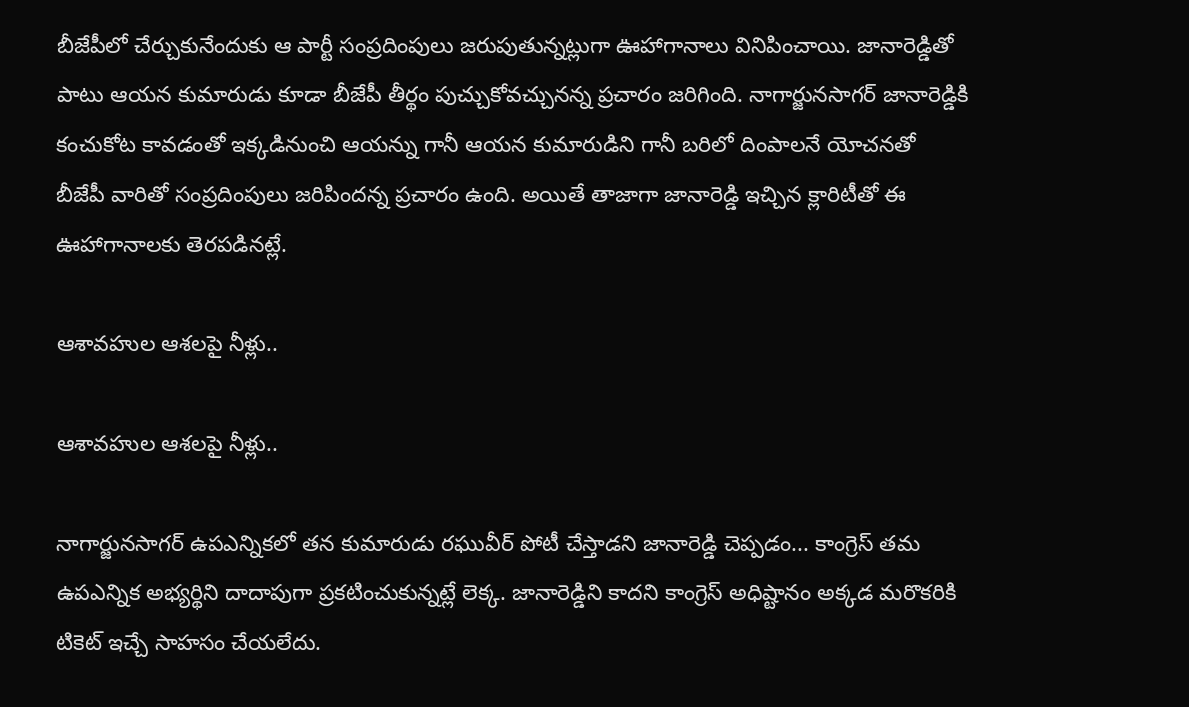బీజేపీలో చేర్చుకునేందుకు ఆ పార్టీ సంప్రదింపులు జరుపుతున్నట్లుగా ఊహాగానాలు వినిపించాయి. జానారెడ్డితో పాటు ఆయన కుమారుడు కూడా బీజేపీ తీర్థం పుచ్చుకోవచ్చునన్న ప్రచారం జరిగింది. నాగార్జునసాగర్ జానారెడ్డికి కంచుకోట కావడంతో ఇక్కడినుంచి ఆయన్ను గానీ ఆయన కుమారుడిని గానీ బరిలో దింపాలనే యోచనతో బీజేపీ వారితో సంప్రదింపులు జరిపిందన్న ప్రచారం ఉంది. అయితే తాజాగా జానారెడ్డి ఇచ్చిన క్లారిటీతో ఈ ఊహాగానాలకు తెరపడినట్లే.

ఆశావహుల ఆశలపై నీళ్లు..

ఆశావహుల ఆశలపై నీళ్లు..

నాగార్జునసాగర్ ఉపఎన్నికలో తన కుమారుడు రఘువీర్ పోటీ చేస్తాడని జానారెడ్డి చెప్పడం... కాంగ్రెస్ తమ ఉపఎన్నిక అభ్యర్థిని దాదాపుగా ప్రకటించుకున్నట్లే లెక్క. జానారెడ్డిని కాదని కాంగ్రెస్ అధిష్టానం అక్కడ మరొకరికి టికెట్ ఇచ్చే సాహసం చేయలేదు.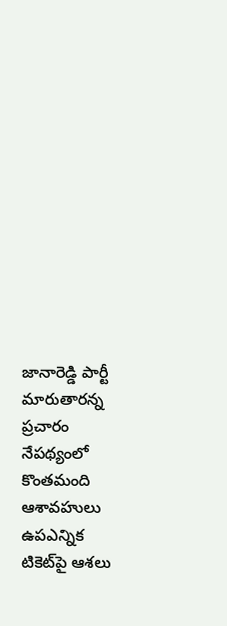జానారెడ్డి పార్టీ మారుతారన్న ప్రచారం నేపథ్యంలో కొంతమంది ఆశావహులు ఉపఎన్నిక టికెట్‌పై ఆశలు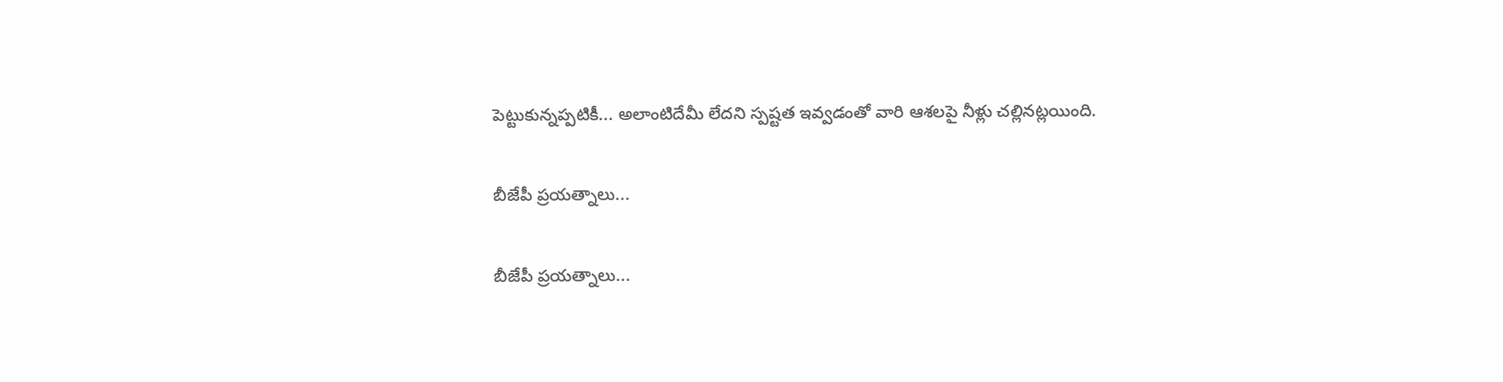పెట్టుకున్నప్పటికీ... అలాంటిదేమీ లేదని స్పష్టత ఇవ్వడంతో వారి ఆశలపై నీళ్లు చల్లినట్లయింది.

బీజేపీ ప్రయత్నాలు...

బీజేపీ ప్రయత్నాలు...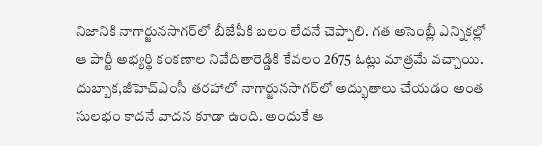నిజానికి నాగార్జునసాగర్‌లో బీజేపీకి బలం లేదనే చెప్పాలి. గత అసెంబ్లీ ఎన్నికల్లో ఆ పార్టీ అభ్యర్థి కంకణాల నివేదితారెడ్డికి కేవలం 2675 ఓట్లు మాత్రమే వచ్చాయి. దుబ్బాక,జీహెచ్ఎంసీ తరహాలో నాగార్జునసాగర్‌లో అద్భుతాలు చేయడం అంత సులభం కాదనే వాదన కూడా ఉంది. అందుకే ఆ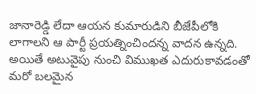జానారెడ్డి లేదా ఆయన కుమారుడిని బీజేపీలోకి లాగాలని ఆ పార్టీ ప్రయత్నించిందన్న వాదన ఉన్నది. అయితే అటువైపు నుంచి విముఖత ఎదురుకావడంతో మరో బలమైన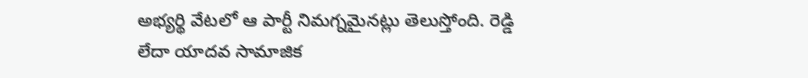అభ్యర్థి వేటలో ఆ పార్టీ నిమగ్నమైనట్లు తెలుస్తోంది. రెడ్డి లేదా యాదవ సామాజిక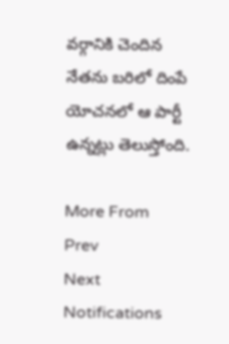వర్గానికి చెందిన నేతను బరిలో దింపే యోచనలో ఆ పార్టీ ఉన్నట్లు తెలుస్తోంది.

More From
Prev
Next
Notifications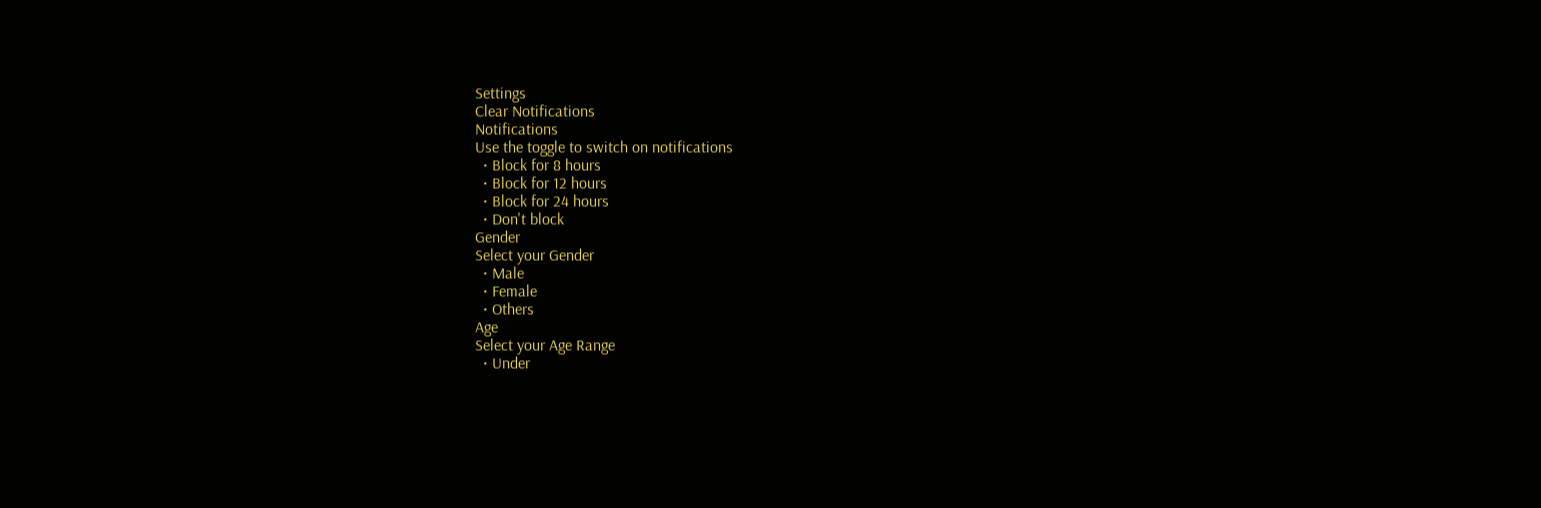Settings
Clear Notifications
Notifications
Use the toggle to switch on notifications
  • Block for 8 hours
  • Block for 12 hours
  • Block for 24 hours
  • Don't block
Gender
Select your Gender
  • Male
  • Female
  • Others
Age
Select your Age Range
  • Under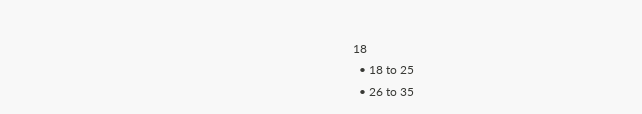18
  • 18 to 25
  • 26 to 35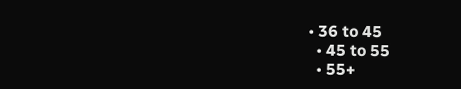• 36 to 45
  • 45 to 55
  • 55+